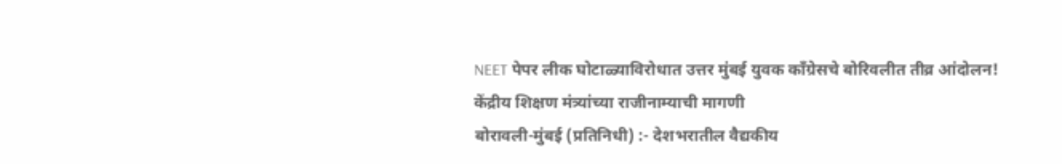NEET पेपर लीक घोटाळ्याविरोधात उत्तर मुंबई युवक काँग्रेसचे बोरिवलीत तीव्र आंदोलन!
केंद्रीय शिक्षण मंत्र्यांच्या राजीनाम्याची मागणी
बोरावली-मुंबई (प्रतिनिधी) :- देशभरातील वैद्यकीय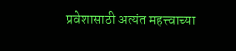प्रवेशासाठी अत्यंत महत्त्वाच्या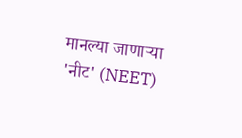मानल्या जाणाऱ्या 'नीट' (NEET)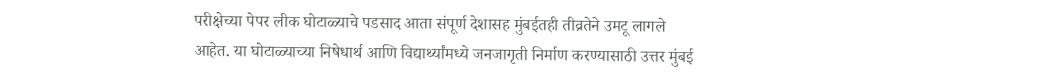परीक्षेच्या पेपर लीक घोटाळ्याचे पडसाद आता संपूर्ण देशासह मुंबईतही तीव्रतेने उमटू लागले आहेत. या घोटाळ्याच्या निषेधार्थ आणि विद्यार्थ्यांमध्ये जनजागृती निर्माण करण्यासाठी उत्तर मुंबई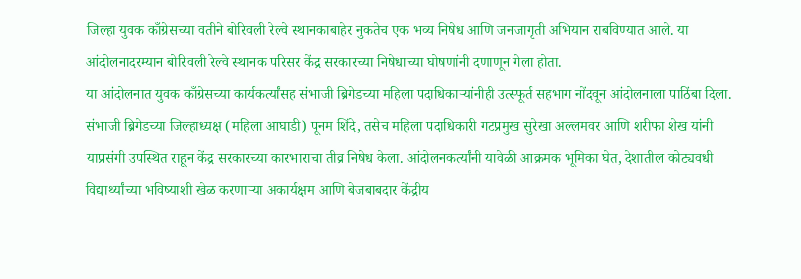जिल्हा युवक काँग्रेसच्या वतीने बोरिवली रेल्वे स्थानकाबाहेर नुकतेच एक भव्य निषेध आणि जनजागृती अभियान राबविण्यात आले. या आंदोलनादरम्यान बोरिवली रेल्वे स्थानक परिसर केंद्र सरकारच्या निषेधाच्या घोषणांनी दणाणून गेला होता.
या आंदोलनात युवक काँग्रेसच्या कार्यकर्त्यांसह संभाजी ब्रिगेडच्या महिला पदाधिकाऱ्यांनीही उत्स्फूर्त सहभाग नोंदवून आंदोलनाला पाठिंबा दिला. संभाजी ब्रिगेडच्या जिल्हाध्यक्ष (महिला आघाडी) पूनम शिंदे, तसेच महिला पदाधिकारी गटप्रमुख सुरेखा अल्लमवर आणि शरीफा शेख यांनी याप्रसंगी उपस्थित राहून केंद्र सरकारच्या कारभाराचा तीव्र निषेध केला. आंदोलनकर्त्यांनी यावेळी आक्रमक भूमिका घेत, देशातील कोट्यवधी विद्यार्थ्यांच्या भविष्याशी खेळ करणाऱ्या अकार्यक्षम आणि बेजबाबदार केंद्रीय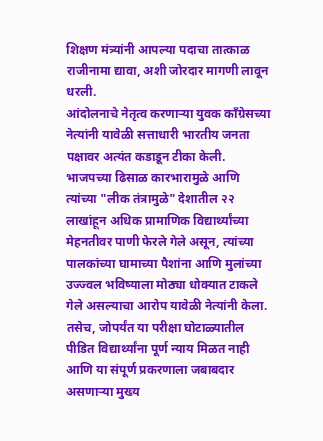शिक्षण मंत्र्यांनी आपल्या पदाचा तात्काळ राजीनामा द्यावा, अशी जोरदार मागणी लावून धरली.
आंदोलनाचे नेतृत्व करणाऱ्या युवक काँग्रेसच्या नेत्यांनी यावेळी सत्ताधारी भारतीय जनता पक्षावर अत्यंत कडाडून टीका केली. भाजपच्या ढिसाळ कारभारामुळे आणि त्यांच्या "लीक तंत्रामुळे" देशातील २२ लाखांहून अधिक प्रामाणिक विद्यार्थ्यांच्या मेहनतीवर पाणी फेरले गेले असून, त्यांच्या पालकांच्या घामाच्या पैशांना आणि मुलांच्या उज्ज्वल भविष्याला मोठ्या धोक्यात टाकले गेले असल्याचा आरोप यावेळी नेत्यांनी केला. तसेच, जोपर्यंत या परीक्षा घोटाळ्यातील पीडित विद्यार्थ्यांना पूर्ण न्याय मिळत नाही आणि या संपूर्ण प्रकरणाला जबाबदार असणाऱ्या मुख्य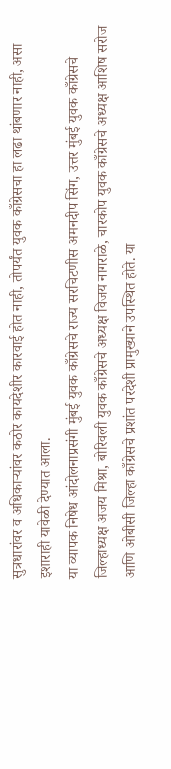सुत्रधारांवर व अधिकाऱ्यांवर कठोर कायदेशीर कारवाई होत नाही, तोपर्यंत युवक काँग्रेसचा हा लढा थांबणार नाही, असा इशाराही यावेळी देण्यात आला.
या व्यापक निषेध आंदोलनाप्रसंगी मुंबई युवक काँग्रेसचे राज्य सरचिटणीस अमनदीप सिंग, उत्तर मुंबई युवक काँग्रेसचे जिल्हाध्यक्ष अजय मिश्रा, बोरिवली युवक काँग्रेसचे अध्यक्ष विजय नागराळे, चारकोप युवक काँग्रेसचे अध्यक्ष आशिष सरोज आणि ओबीसी जिल्हा काँग्रेसचे प्रशांत परदेशी प्रामुख्याने उपस्थित होते. या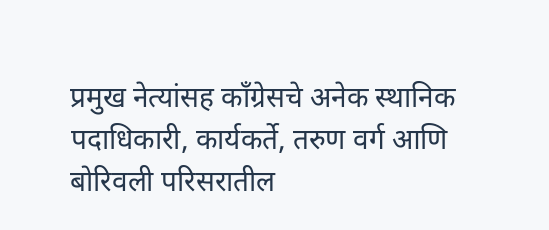प्रमुख नेत्यांसह काँग्रेसचे अनेक स्थानिक पदाधिकारी, कार्यकर्ते, तरुण वर्ग आणि बोरिवली परिसरातील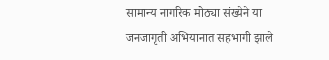सामान्य नागरिक मोठ्या संख्येने या जनजागृती अभियानात सहभागी झाले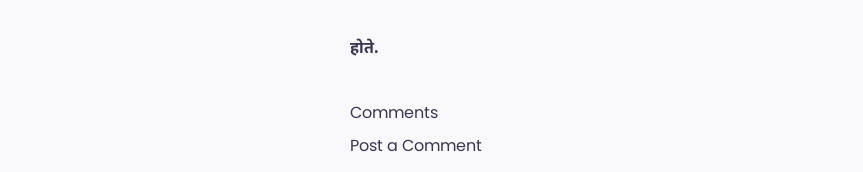होते.

Comments
Post a Comment